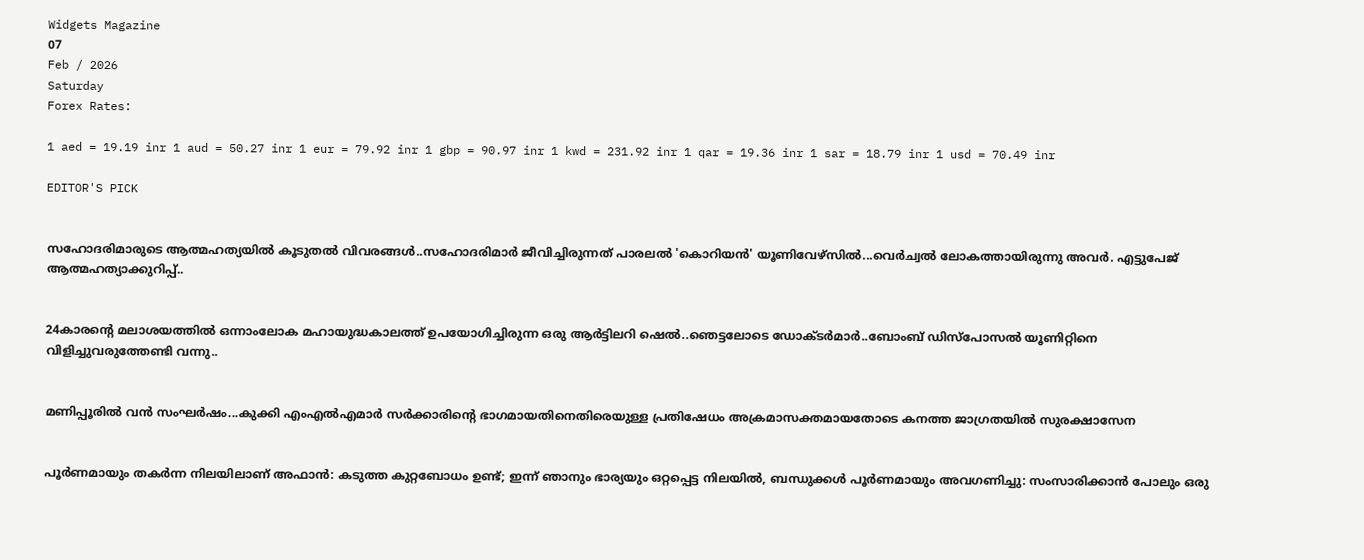Widgets Magazine
07
Feb / 2026
Saturday
Forex Rates:

1 aed = 19.19 inr 1 aud = 50.27 inr 1 eur = 79.92 inr 1 gbp = 90.97 inr 1 kwd = 231.92 inr 1 qar = 19.36 inr 1 sar = 18.79 inr 1 usd = 70.49 inr

EDITOR'S PICK


സഹോദരിമാരുടെ ആത്മഹത്യയിൽ കൂടുതൽ വിവരങ്ങൾ..സഹോദരിമാർ ജീവിച്ചിരുന്നത് പാരലൽ 'കൊറിയൻ' യൂണിവേഴ്സിൽ...വെർച്വൽ ലോകത്തായിരുന്നു അവർ. എട്ടുപേജ് ആത്മഹത്യാക്കുറിപ്പ്..


24കാരന്‍റെ മലാശയത്തില്‍ ഒന്നാംലോക മഹായുദ്ധകാലത്ത് ഉപയോഗിച്ചിരുന്ന ഒരു ആര്‍ട്ടിലറി ഷെല്‍..ഞെട്ടലോടെ ഡോക്ടർമാർ..ബോംബ് ഡിസ്പോസല്‍ യൂണിറ്റിനെ വിളിച്ചുവരുത്തേണ്ടി വന്നു..


മണിപ്പൂരിൽ വൻ സംഘർഷം...കുക്കി എംഎൽഎമാർ സർക്കാരിന്‍റെ ഭാഗമായതിനെതിരെയുള്ള പ്രതിഷേധം അക്രമാസക്തമായതോടെ കനത്ത ജാഗ്രതയിൽ സുരക്ഷാസേന


പൂർണമായും തകർന്ന നിലയിലാണ് അഫാൻ: കടുത്ത കുറ്റബോധം ഉണ്ട്; ഇന്ന് ഞാനും ഭാര്യയും ഒറ്റപ്പെട്ട നിലയിൽ, ബന്ധുക്കൾ പൂർണമായും അവഗണിച്ചു: സംസാരിക്കാൻ പോലും ഒരു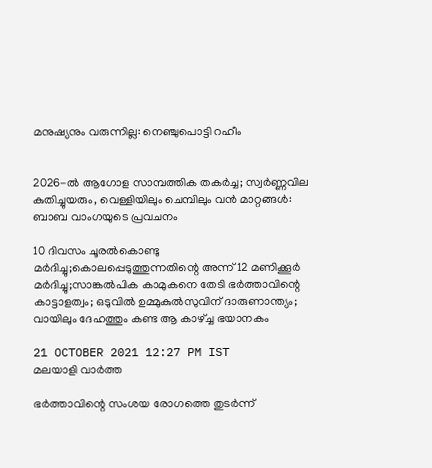മനുഷ്യനും വരുന്നില്ല: നെഞ്ചുപൊട്ടി റഹീം


2026-ൽ ആഗോള സാമ്പത്തിക തകർച്ച; സ്വർണ്ണവില കുതിച്ചുയരും, വെള്ളിയിലും ചെമ്പിലും വൻ മാറ്റങ്ങൾ: ബാബ വാംഗയുടെ പ്രവചനം

10 ദിവസം ചൂരൽകൊണ്ടു മർദിച്ചു;കൊലപ്പെടുത്തുന്നതിന്റെ അന്ന് 12 മണിക്കൂർ മർദിച്ചു;സാങ്കൽപിക കാമുകനെ തേടി ഭർത്താവിന്റെ കാട്ടാളത്വം; ഒടുവിൽ ഉമ്മുകുൽസുവിന് ദാരുണാന്ത്യം; വായിലും ദേഹത്തും കണ്ട ആ കാഴ്ച്ച ഭയാനകം

21 OCTOBER 2021 12:27 PM IST
മലയാളി വാര്‍ത്ത

ഭർത്താവിന്റെ സംശയ രോഗത്തെ തുടർന്ന്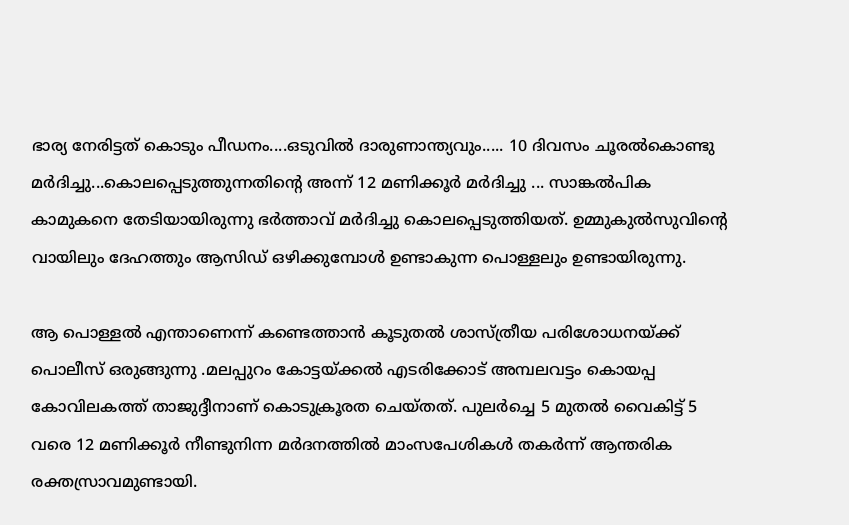ഭാര്യ നേരിട്ടത് കൊടും പീഡനം....ഒടുവിൽ ദാരുണാന്ത്യവും..... 10 ദിവസം ചൂരൽകൊണ്ടു മർദിച്ചു...കൊലപ്പെടുത്തുന്നതിന്റെ അന്ന് 12 മണിക്കൂർ മർദിച്ചു ... സാങ്കൽപിക കാമുകനെ തേടിയായിരുന്നു ഭർത്താവ് മർദിച്ചു കൊലപ്പെടുത്തിയത്. ഉമ്മുകുൽസുവിന്റെ വായിലും ദേഹത്തും ആസിഡ് ഒഴിക്കുമ്പോൾ ഉണ്ടാകുന്ന പൊള്ളലും ഉണ്ടായിരുന്നു.

ആ പൊള്ളൽ എന്താണെന്ന് കണ്ടെത്താൻ കൂടുതൽ ശാസ്ത്രീയ പരിശോധനയ്ക്ക് പൊലീസ് ഒരുങ്ങുന്നു .മലപ്പുറം കോട്ടയ്ക്കൽ എടരിക്കോട് അമ്പലവട്ടം കൊയപ്പ കോവിലകത്ത് താജുദ്ദീനാണ് കൊടുക്രൂരത ചെയ്തത്. പുലർച്ചെ 5 മുതൽ വൈകിട്ട് 5 വരെ 12 മണിക്കൂർ നീണ്ടുനിന്ന മർദനത്തിൽ മാംസപേശികൾ തകർന്ന് ആന്തരിക രക്തസ്രാവമുണ്ടായി.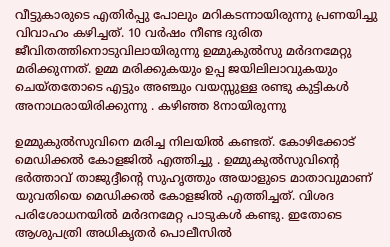വീട്ടുകാരുടെ എതിർപ്പു പോലും മറികടന്നായിരുന്നു പ്രണയിച്ചു വിവാഹം കഴിച്ചത്. 10 വർഷം നീണ്ട ദുരിത ജീവിതത്തിനൊടുവിലായിരുന്നു ഉമ്മുകുൽസു മർദനമേറ്റു മരിക്കുന്നത്. ഉമ്മ മരിക്കുകയും ഉപ്പ ജയിലിലാവുകയും ചെയ്തതോടെ എട്ടും അഞ്ചും വയസ്സുള്ള രണ്ടു കുട്ടികൾ അനാഥരായിരിക്കുന്നു . കഴിഞ്ഞ 8നായിരുന്നു

ഉമ്മുകുൽസുവിനെ മരിച്ച നിലയിൽ കണ്ടത്. കോഴിക്കോട് മെഡിക്കൽ കോളജിൽ എത്തിച്ചു . ഉമ്മുകുൽസുവിന്റെ ഭർത്താവ് താജുദ്ദീന്റെ സുഹൃത്തും അയാളുടെ മാതാവുമാണ് യുവതിയെ മെഡിക്കൽ കോളജിൽ എത്തിച്ചത്. വിശദ പരിശോധനയിൽ മർദനമേറ്റ പാടുകൾ കണ്ടു. ഇതോടെ ആശുപത്രി അധികൃതർ പൊലീസിൽ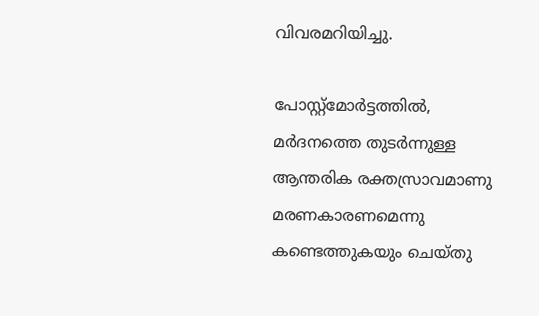വിവരമറിയിച്ചു.

പോസ്റ്റ്മോർട്ടത്തിൽ, മർദനത്തെ തുടർന്നുള്ള ആന്തരിക രക്തസ്രാവമാണു മരണകാരണമെന്നു കണ്ടെത്തുകയും ചെയ്തു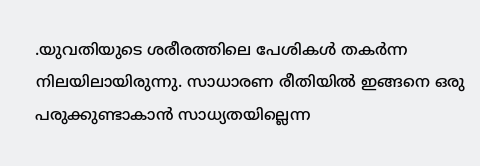.യുവതിയുടെ ശരീരത്തിലെ പേശികൾ തകർന്ന നിലയിലായിരുന്നു. സാധാരണ രീതിയിൽ ഇങ്ങനെ ഒരു പരുക്കുണ്ടാകാൻ സാധ്യതയില്ലെന്ന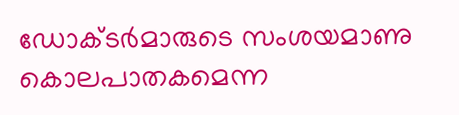ഡോക്ടർമാരുടെ സംശയമാണു കൊലപാതകമെന്ന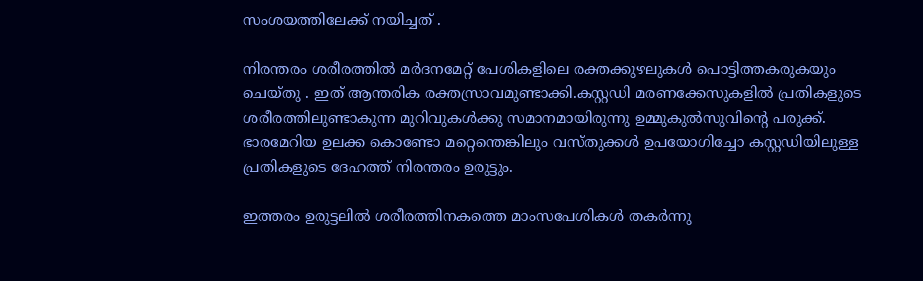സംശയത്തിലേക്ക് നയിച്ചത് .

നിരന്തരം ശരീരത്തിൽ മർദനമേറ്റ് പേശികളിലെ രക്തക്കുഴലുകൾ പൊട്ടിത്തകരുകയും ചെയ്തു . ഇത് ആന്തരിക രക്തസ്രാവമുണ്ടാക്കി.കസ്റ്റഡി മരണക്കേസുകളിൽ പ്രതികളുടെ ശരീരത്തിലുണ്ടാകുന്ന മുറിവുകൾക്കു സമാനമായിരുന്നു ഉമ്മുകുൽസുവിന്റെ പരുക്ക്. ഭാരമേറിയ ഉലക്ക കൊണ്ടോ മറ്റെന്തെങ്കിലും വസ്തുക്കൾ ഉപയോഗിച്ചോ കസ്റ്റഡിയിലുള്ള പ്രതികളുടെ ദേഹത്ത് നിരന്തരം ഉരുട്ടും.

ഇത്തരം ഉരുട്ടലിൽ ശരീരത്തിനകത്തെ മാംസപേശികൾ തകർന്നു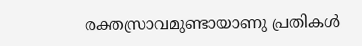രക്തസ്രാവമുണ്ടായാണു പ്രതികൾ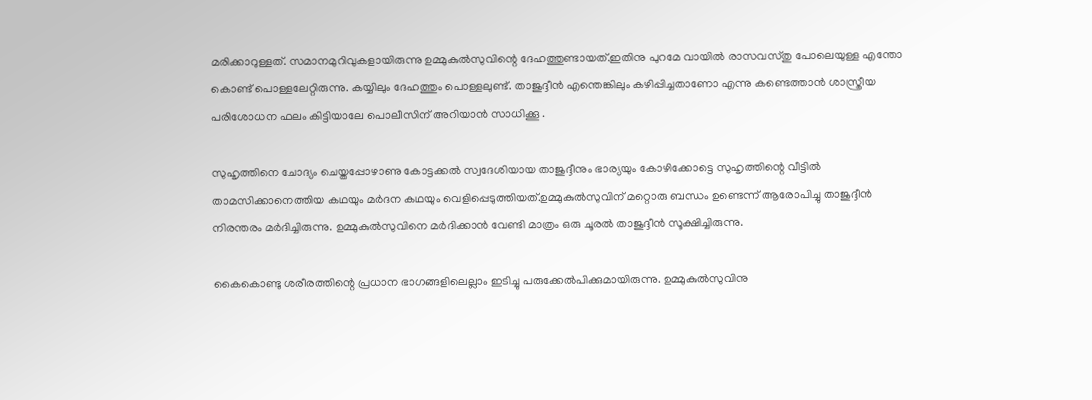മരിക്കാറുള്ളത്. സമാനമുറിവുകളായിരുന്നു ഉമ്മുകുൽസുവിന്റെ ദേഹത്തുണ്ടായത്.ഇതിനു പുറമേ വായിൽ രാസവസ്തു പോലെയുള്ള എന്തോ കൊണ്ട് പൊള്ളലേറ്റിരുന്നു. കയ്യിലും ദേഹത്തും പൊള്ളലുണ്ട്. താജുദ്ദീൻ എന്തെങ്കിലും കഴിപ്പിച്ചതാണോ എന്നു കണ്ടെത്താൻ ശാസ്ത്രീയ പരിശോധന ഫലം കിട്ടിയാലേ പൊലീസിന് അറിയാൻ സാധിക്കൂ .

സുഹൃത്തിനെ ചോദ്യം ചെയ്തപ്പോഴാണു കോട്ടക്കൽ സ്വദേശിയായ താജുദ്ദീനും ഭാര്യയും കോഴിക്കോട്ടെ സുഹൃത്തിന്റെ വീട്ടിൽ താമസിക്കാനെത്തിയ കഥയും മർദന കഥയും വെളിപ്പെടുത്തിയത്.ഉമ്മുകുൽസുവിന് മറ്റൊരു ബന്ധം ഉണ്ടെന്ന് ആരോപിച്ചു താജുദ്ദീൻ നിരന്തരം മർദിച്ചിരുന്നു. ഉമ്മുകുൽസുവിനെ മർദിക്കാൻ വേണ്ടി മാത്രം ഒരു ചൂരൽ താജുദ്ദീൻ സൂക്ഷിച്ചിരുന്നു.

കൈകൊണ്ടു ശരീരത്തിന്റെ പ്രധാന ഭാഗങ്ങളിലെല്ലാം ഇടിച്ചു പരുക്കേൽപിക്കുമായിരുന്നു. ഉമ്മുകുൽസുവിനു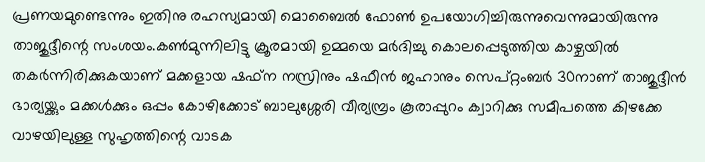പ്രണയമുണ്ടെന്നും ഇതിനു രഹസ്യമായി മൊബൈൽ ഫോൺ ഉപയോഗിച്ചിരുന്നുവെന്നുമായിരുന്നു താജുദ്ദീന്റെ സംശയം.കൺമുന്നിലിട്ടു ക്രൂരമായി ഉമ്മയെ മർദിച്ചു കൊലപ്പെടുത്തിയ കാഴ്ചയിൽ തകർന്നിരിക്കുകയാണ് മക്കളായ ഷഫ്ന നസ്രിനും ഷഫീൻ ജഹാനും സെപ്റ്റംബർ 30നാണ് താജുദ്ദീൻ ഭാര്യയ്ക്കും മക്കൾക്കും ഒപ്പം കോഴിക്കോട് ബാലുശ്ശേരി വീര്യമ്പ്രം കൂരാപ്പുറം ക്വാറിക്കു സമീപത്തെ കിഴക്കേ വാഴയിലുള്ള സുഹൃത്തിന്റെ വാടക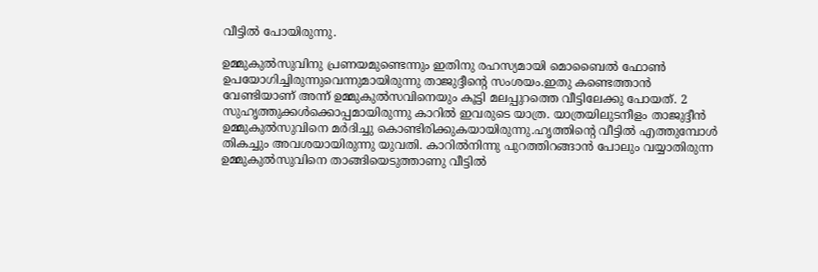വീട്ടിൽ പോയിരുന്നു.

ഉമ്മുകുൽസുവിനു പ്രണയമുണ്ടെന്നും ഇതിനു രഹസ്യമായി മൊബൈൽ ഫോൺ ഉപയോഗിച്ചിരുന്നുവെന്നുമായിരുന്നു താജുദ്ദീന്റെ സംശയം.ഇതു കണ്ടെത്താൻ വേണ്ടിയാണ് അന്ന് ഉമ്മുകുൽസവിനെയും കൂട്ടി മലപ്പുറത്തെ വീട്ടിലേക്കു പോയത്. 2 സുഹൃത്തുക്കൾക്കൊപ്പമായിരുന്നു കാറിൽ ഇവരുടെ യാത്ര. യാത്രയിലുടനീളം താജുദ്ദീൻ ഉമ്മുകുൽസുവിനെ മർദിച്ചു കൊണ്ടിരിക്കുകയായിരുന്നു.ഹൃത്തിന്റെ വീട്ടിൽ എത്തുമ്പോൾ തികച്ചും അവശയായിരുന്നു യുവതി. കാറിൽനിന്നു പുറത്തിറങ്ങാൻ പോലും വയ്യാതിരുന്ന ഉമ്മുകുൽസുവിനെ താങ്ങിയെടുത്താണു വീട്ടിൽ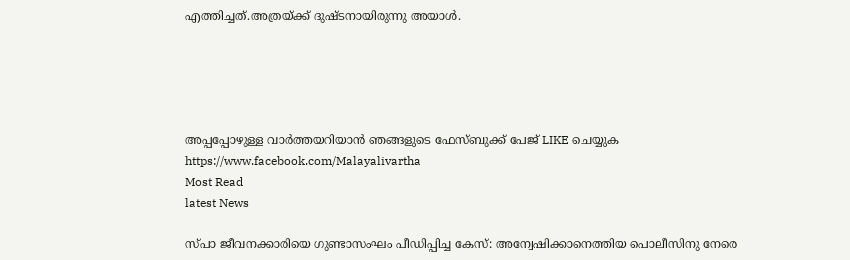എത്തിച്ചത്.അത്രയ്ക്ക് ദുഷ്ടനായിരുന്നു അയാൾ.





അപ്പപ്പോഴുള്ള വാര്‍ത്തയറിയാന്‍ ഞങ്ങളുടെ ഫേസ്‌ബുക്ക്‌ പേജ് LIKE ചെയ്യുക
https://www.facebook.com/Malayalivartha
Most Read
latest News

സ്പാ ജീവനക്കാരിയെ ഗുണ്ടാസംഘം പീഡിപ്പിച്ച കേസ്: അന്വേഷിക്കാനെത്തിയ പൊലീസിനു നേരെ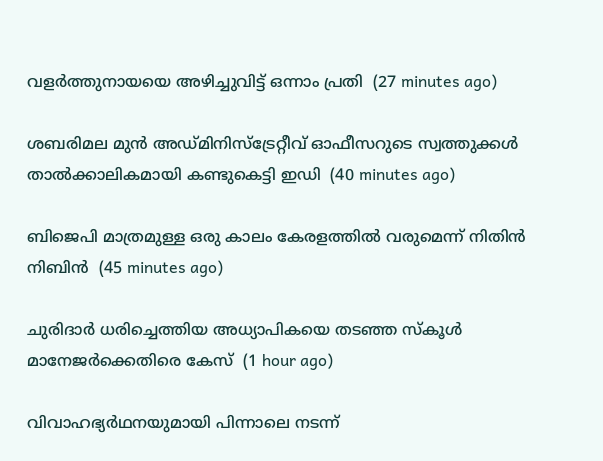വളര്‍ത്തുനായയെ അഴിച്ചുവിട്ട് ഒന്നാം പ്രതി  (27 minutes ago)

ശബരിമല മുന്‍ അഡ്മിനിസ്‌ട്രേറ്റീവ് ഓഫീസറുടെ സ്വത്തുക്കള്‍ താല്‍ക്കാലികമായി കണ്ടുകെട്ടി ഇഡി  (40 minutes ago)

ബിജെപി മാത്രമുള്ള ഒരു കാലം കേരളത്തില്‍ വരുമെന്ന് നിതിന്‍ നിബിന്‍  (45 minutes ago)

ചുരിദാര്‍ ധരിച്ചെത്തിയ അധ്യാപികയെ തടഞ്ഞ സ്‌കൂള്‍ മാനേജര്‍ക്കെതിരെ കേസ്  (1 hour ago)

വിവാഹഭ്യര്‍ഥനയുമായി പിന്നാലെ നടന്ന്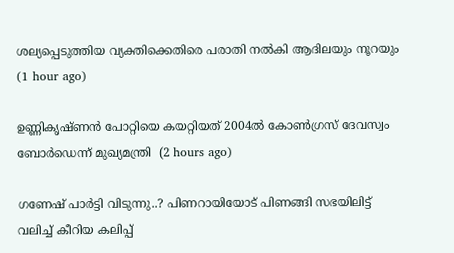ശല്യപ്പെടുത്തിയ വ്യക്തിക്കെതിരെ പരാതി നല്‍കി ആദിലയും നൂറയും  (1 hour ago)

ഉണ്ണികൃഷ്ണന്‍ പോറ്റിയെ കയറ്റിയത് 2004ല്‍ കോണ്‍ഗ്രസ് ദേവസ്വം ബോര്‍ഡെന്ന് മുഖ്യമന്ത്രി  (2 hours ago)

ഗണേഷ് പാർട്ടി വിടുന്നു..? പിണറായിയോട് പിണങ്ങി സഭയിലിട്ട് വലിച്ച് കീറിയ കലിപ്പ്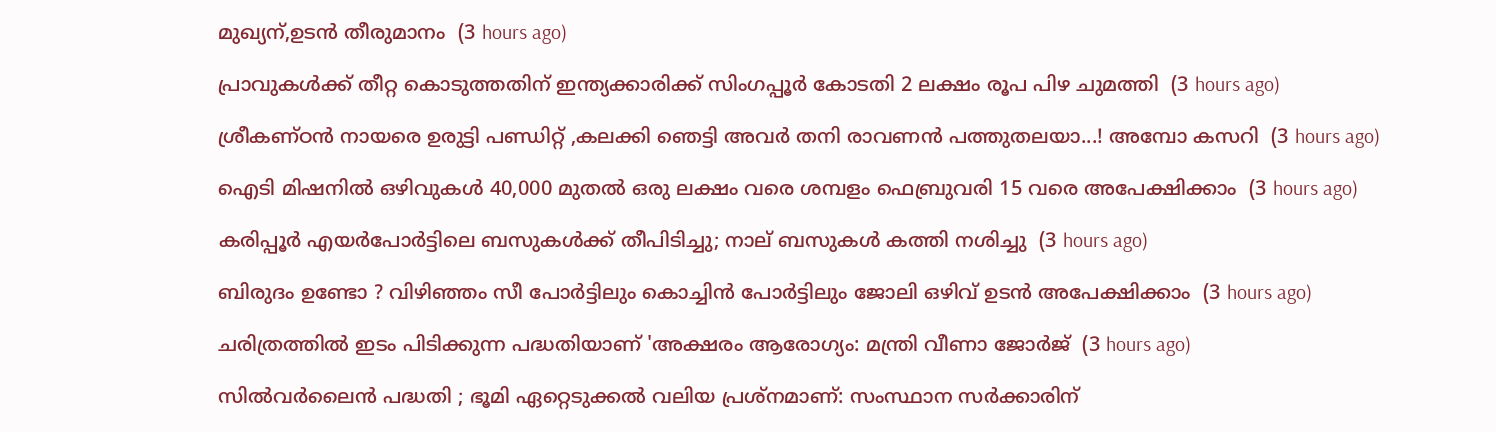മുഖ്യന്,ഉടൻ തീരുമാനം  (3 hours ago)

പ്രാവുകള്‍ക്ക് തീറ്റ കൊടുത്തതിന് ഇന്ത്യക്കാരിക്ക് സിംഗപ്പൂര്‍ കോടതി 2 ലക്ഷം രൂപ പിഴ ചുമത്തി  (3 hours ago)

ശ്രീകണ്ഠൻ നായരെ ഉരുട്ടി പണ്ഡിറ്റ് ,കലക്കി ഞെട്ടി അവർ തനി രാവണൻ പത്തുതലയാ...! അമ്പോ കസറി  (3 hours ago)

ഐടി മിഷനിൽ ഒഴിവുകൾ 40,000 മുതൽ ഒരു ലക്ഷം വരെ ശമ്പളം ഫെബ്രുവരി 15 വരെ അപേക്ഷിക്കാം  (3 hours ago)

കരിപ്പൂര്‍ എയര്‍പോര്‍ട്ടിലെ ബസുകള്‍ക്ക് തീപിടിച്ചു; നാല് ബസുകള്‍ കത്തി നശിച്ചു  (3 hours ago)

ബിരുദം ഉണ്ടോ ? വിഴിഞ്ഞം സീ പോർട്ടിലും കൊച്ചിൻ പോർട്ടിലും ജോലി ഒഴിവ് ഉടൻ അപേക്ഷിക്കാം  (3 hours ago)

ചരിത്രത്തില്‍ ഇടം പിടിക്കുന്ന പദ്ധതിയാണ് 'അക്ഷരം ആരോഗ്യം: മന്ത്രി വീണാ ജോര്‍ജ്  (3 hours ago)

സില്‍വര്‍ലൈന്‍ പദ്ധതി ; ഭൂമി ഏറ്റെടുക്കല്‍ വലിയ പ്രശ്‌നമാണ്: സംസ്ഥാന സര്‍ക്കാരിന്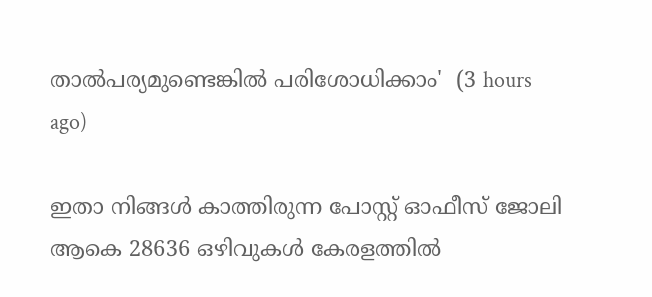താല്‍പര്യമുണ്ടെങ്കില്‍ പരിശോധിക്കാം'  (3 hours ago)

ഇതാ നിങ്ങൾ കാത്തിരുന്ന പോസ്റ്റ് ഓഫീസ് ജോലി ആകെ 28636 ഒഴിവുകള്‍ കേരളത്തില്‍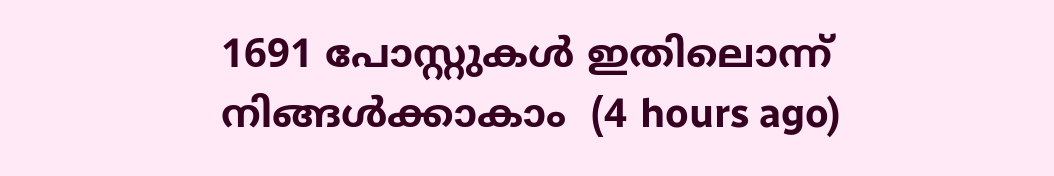1691 പോസ്റ്റുകൾ ഇതിലൊന്ന് നിങ്ങൾക്കാകാം  (4 hours ago)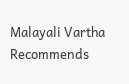Malayali Vartha Recommends